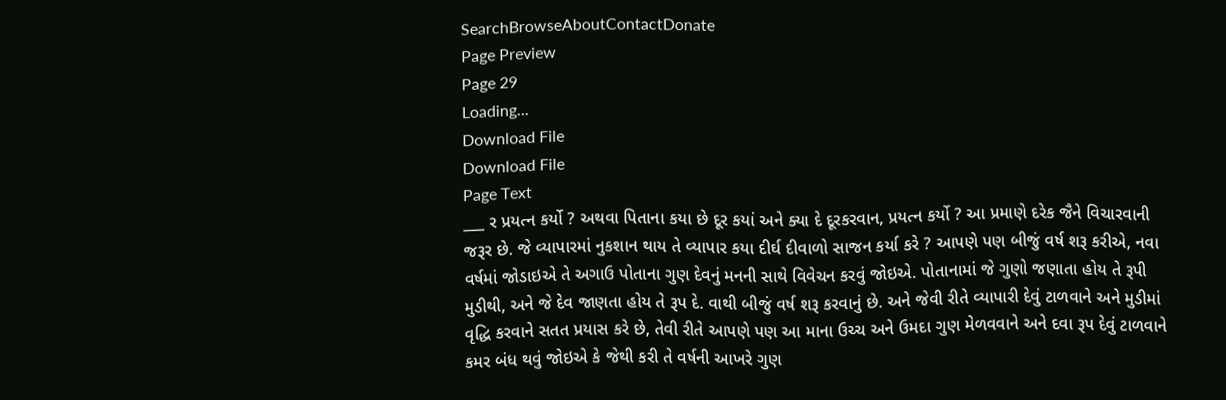SearchBrowseAboutContactDonate
Page Preview
Page 29
Loading...
Download File
Download File
Page Text
___ ર પ્રયત્ન કર્યો ? અથવા પિતાના કયા છે દૂર કયાં અને ક્યા દે દૂરકરવાન, પ્રયત્ન કર્યો ? આ પ્રમાણે દરેક જૈને વિચારવાની જરૂર છે. જે વ્યાપારમાં નુકશાન થાય તે વ્યાપાર કયા દીર્ઘ દીવાળો સાજન કર્યા કરે ? આપણે પણ બીજું વર્ષ શરૂ કરીએ, નવા વર્ષમાં જોડાઇએ તે અગાઉ પોતાના ગુણ દેવનું મનની સાથે વિવેચન કરવું જોઇએ. પોતાનામાં જે ગુણો જણાતા હોય તે રૂપી મુડીથી, અને જે દેવ જાણતા હોય તે રૂપ દે. વાથી બીજું વર્ષ શરૂ કરવાનું છે. અને જેવી રીતે વ્યાપારી દેવું ટાળવાને અને મુડીમાં વૃદ્ધિ કરવાને સતત પ્રયાસ કરે છે, તેવી રીતે આપણે પણ આ માના ઉચ્ચ અને ઉમદા ગુણ મેળવવાને અને દવા રૂપ દેવું ટાળવાને કમર બંધ થવું જોઇએ કે જેથી કરી તે વર્ષની આખરે ગુણ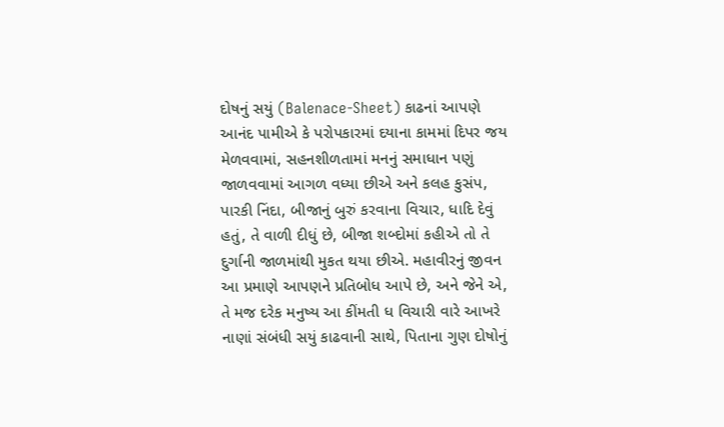દોષનું સયું (Balenace-Sheet) કાઢનાં આપણે આનંદ પામીએ કે પરોપકારમાં દયાના કામમાં દિપર જય મેળવવામાં, સહનશીળતામાં મનનું સમાધાન પણું જાળવવામાં આગળ વધ્યા છીએ અને કલહ કુસંપ, પારકી નિંદા, બીજાનું બુરું કરવાના વિચાર, ધાદિ દેવું હતું, તે વાળી દીધું છે, બીજા શબ્દોમાં કહીએ તો તે દુર્ગાની જાળમાંથી મુકત થયા છીએ. મહાવીરનું જીવન આ પ્રમાણે આપણને પ્રતિબોધ આપે છે, અને જેને એ, તે મજ દરેક મનુષ્ય આ કીંમતી ધ વિચારી વારે આખરે નાણાં સંબંધી સયું કાઢવાની સાથે, પિતાના ગુણ દોષોનું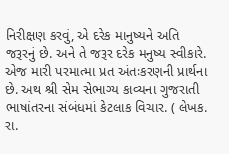નિરીક્ષણ કરવું, એ દરેક માનુષ્યને અતિ જરૂરનું છે. અને તે જરૂર દરેક મનુષ્ય સ્વીકારે. એજ મારી પરમાત્મા પ્રત અંતઃકરણની પ્રાર્થના છે. અથ શ્રી સેમ સેભાગ્ય કાવ્યના ગુજરાતી ભાષાંતરના સંબંધમાં કેટલાક વિચાર. ( લેખક. રા.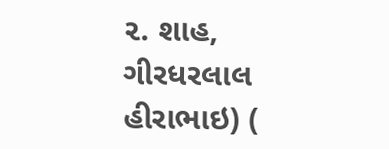૨. શાહ, ગીરધરલાલ હીરાભાઇ) (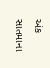અંક સાતમાના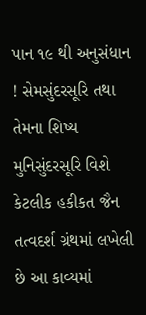પાન ૧૯ થી અનુસંધાન ! સેમસુંદરસૂરિ તથા તેમના શિષ્ય મુનિસુંદરસૂરિ વિશે કેટલીક હકીકત જૈન તત્વદર્શ ગ્રંથમાં લખેલી છે આ કાવ્યમાં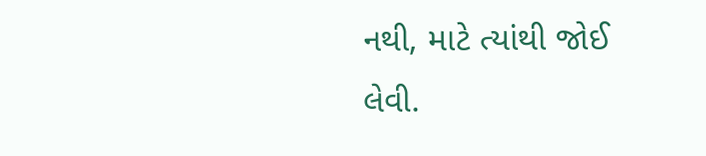નથી, માટે ત્યાંથી જોઈ લેવી.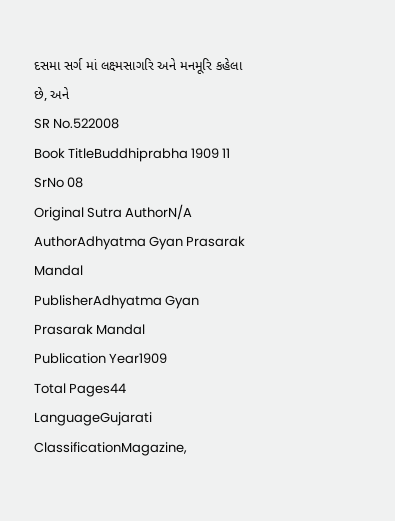દસમા સર્ગ માં લક્ષ્મસાગરિ અને મનમૂરિ કહેલા છે, અને
SR No.522008
Book TitleBuddhiprabha 1909 11 SrNo 08
Original Sutra AuthorN/A
AuthorAdhyatma Gyan Prasarak Mandal
PublisherAdhyatma Gyan Prasarak Mandal
Publication Year1909
Total Pages44
LanguageGujarati
ClassificationMagazine,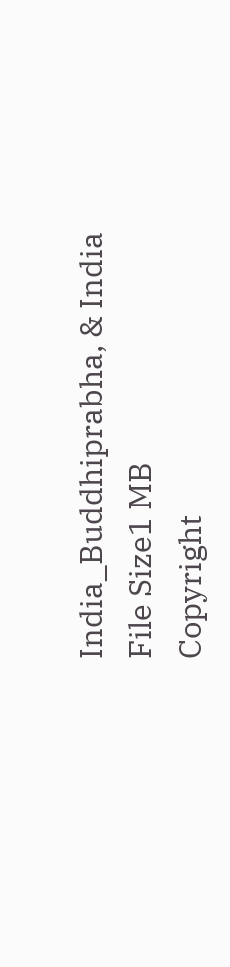India_Buddhiprabha, & India
File Size1 MB
Copyright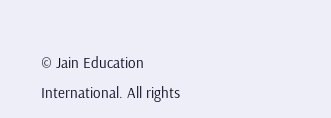© Jain Education International. All rights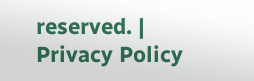reserved. | Privacy Policy